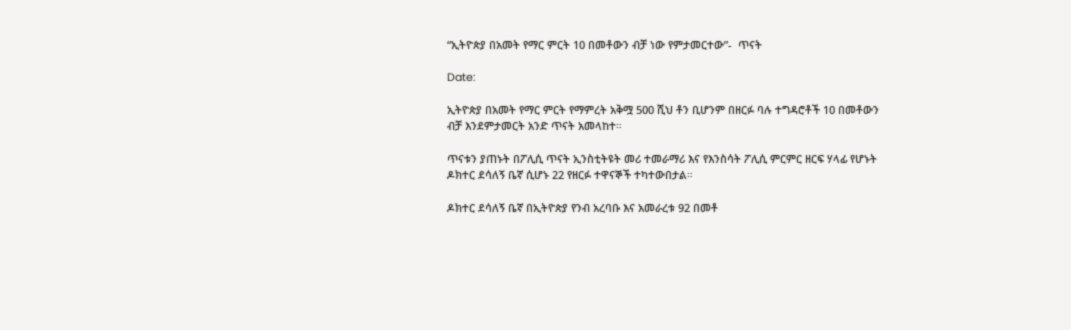“ኢትዮጵያ በአመት የማር ምርት 10 በመቶውን ብቻ ነው የምታመርተው”-  ጥናት

Date:

ኢትዮጵያ በአመት የማር ምርት የማምረት አቅሟ 500 ሺህ ቶን ቢሆንም በዘርፉ ባሉ ተግዳሮቶች 10 በመቶውን ብቻ እንደምታመርት አንድ ጥናት አመላከተ።

ጥናቱን ያጠኑት በፖሊሲ ጥናት ኢንስቲትዩት መሪ ተመራማሪ እና የእንስሳት ፖሊሲ ምርምር ዘርፍ ሃላፊ የሆኑት ዶክተር ደሳለኝ ቤኛ ሲሆኑ 22 የዘርፉ ተዋናኞች ተካተውበታል።

ዶክተር ደሳለኝ ቤኛ በኢትዮጵያ የንብ አረባቡ እና አመራረቱ 92 በመቶ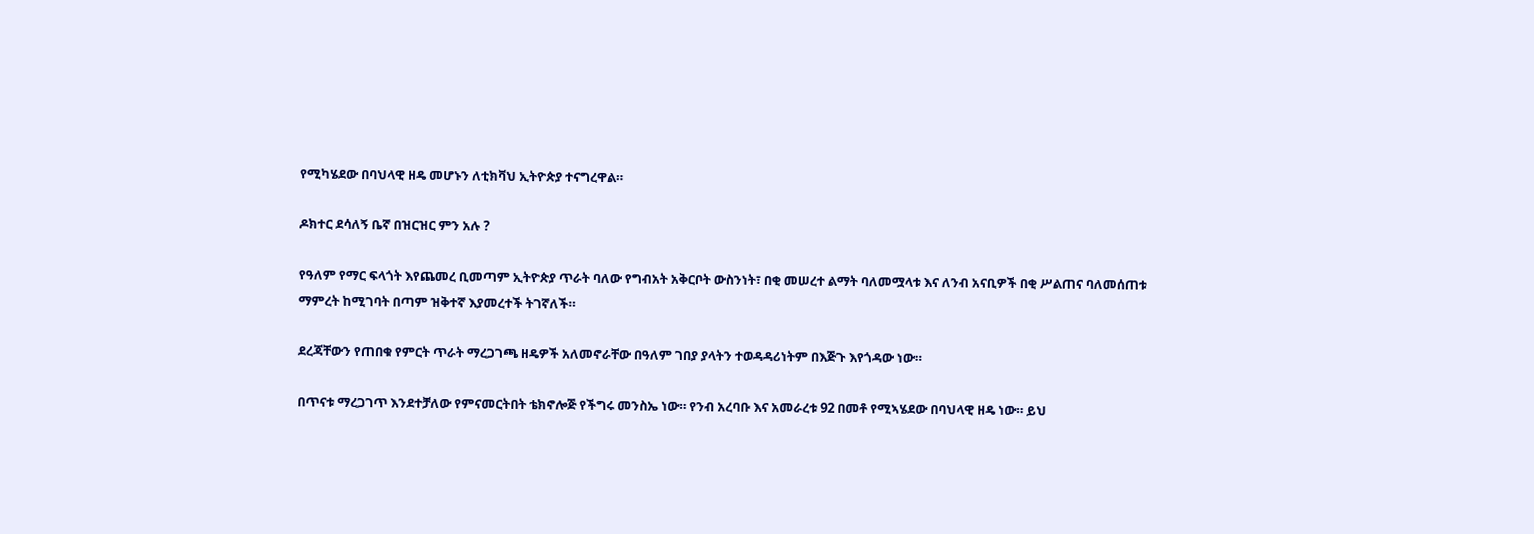የሚካሄደው በባህላዊ ዘዴ መሆኑን ለቲክቫህ ኢትዮጵያ ተናግረዋል።

ዶክተር ደሳለኝ ቤኛ በዝርዝር ምን አሉ ?

የዓለም የማር ፍላጎት እየጨመረ ቢመጣም ኢትዮጵያ ጥራት ባለው የግብአት አቅርቦት ውስንነት፣ በቂ መሠረተ ልማት ባለመሟላቱ እና ለንብ አናቢዎች በቂ ሥልጠና ባለመሰጠቱ ማምረት ከሚገባት በጣም ዝቅተኛ እያመረተች ትገኛለች።

ደረጃቸውን የጠበቁ የምርት ጥራት ማረጋገጫ ዘዴዎች አለመኖራቸው በዓለም ገበያ ያላትን ተወዳዳሪነትም በእጅጉ እየጎዳው ነው።

በጥናቱ ማረጋገጥ እንደተቻለው የምናመርትበት ቴክኖሎጅ የችግሩ መንስኤ ነው። የንብ አረባቡ እና አመራረቱ 92 በመቶ የሚኣሄደው በባህላዊ ዘዴ ነው። ይህ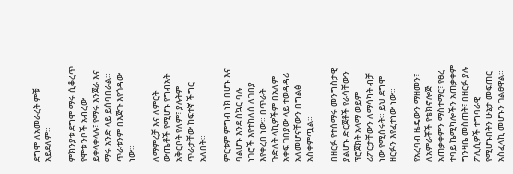ደግሞ ለአመራረት ምቹ አይደለም።

ምክንያቱ ደግሞ ማሩ ሲቆረጥ የሞቱ ንቦች አብረው ይቀላቀላሉ፣ የማሩ እንጀራ እና  ማሩ አንድ ላይ ይሰባበራል። ጥራቱንም በእጅጉ እየጎዳው ነው።

ለማምረቻ እና ለምርት ውጤቶች የሚሆኑ የግብአት አቅርቦት የለም፣ ያሉትም ጥራታቸው ከፍተኛ ችግር አለበት።

ምርቱም ምግብ ነክ በሆኑ እና ባልሆኑ እንደ ስኳር ባሉ ነገሮች እየተከለሰ ለገበያ እየቀረበ ነው። በጥራት ጉድለት ላኪዎችም በአለም አቀፍ ገበያው ላይ ተወዳዳሪ አለመሆናቸውን በግልፅ አስቀምጧል።

በዘርፉ የተሰማሩ መንግስታዊ ያልሆኑ ድርጀቶች የራሳቸውን ፕሮጀክት አላማ ወይም ሪፖርታቸውን ለማሳካት ብቻ ነው የሚሰሩት። ይህ ደግሞ ዘርፉን እየፈተነው ነው።

የአረባብ ዜዴውን ማዘመን፣ ለአምራቾች የቴክኖሎጅ አጠቃቀምን ማስተማር፣ የፀረ ተባይ ኬሚካሎችን አጠቃቀም ግንዛቤ መስጠት፣ በዘርፉ ያሉ ፖሊሲዎች ተግባራዊ የሚሆኑበትን ሁኔታ መፍጠር አስፈላኪ መሆኑን ገልፀዋል።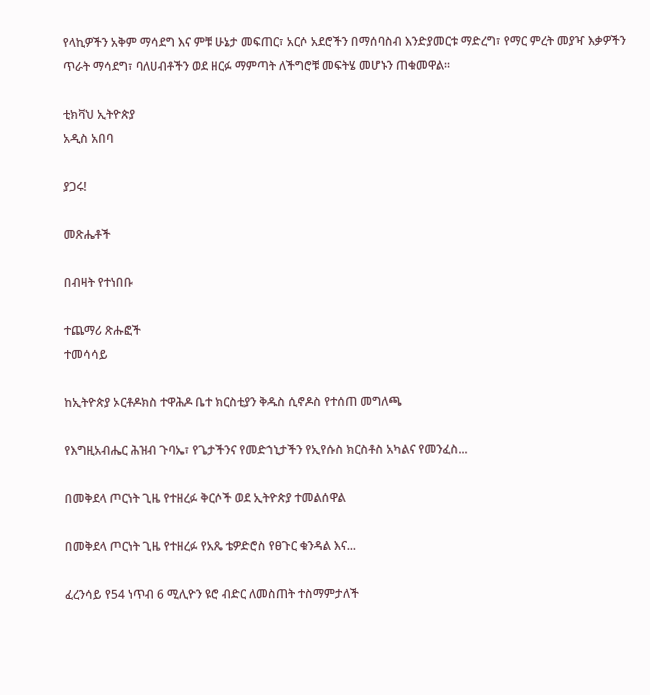የላኪዎችን አቅም ማሳደግ እና ምቹ ሁኔታ መፍጠር፣ አርሶ አደሮችን በማሰባስብ እንድያመርቱ ማድረግ፣ የማር ምረት መያዣ እቃዎችን ጥራት ማሳደግ፣ ባለሀብቶችን ወደ ዘርፉ ማምጣት ለችግሮቹ መፍትሄ መሆኑን ጠቁመዋል።

ቲክቫህ ኢትዮጵያ
አዲስ አበባ

ያጋሩ!

መጽሔቶች

በብዛት የተነበቡ

ተጨማሪ ጽሑፎች
ተመሳሳይ

ከኢትዮጵያ ኦርቶዶክስ ተዋሕዶ ቤተ ክርስቲያን ቅዱስ ሲኖዶስ የተሰጠ መግለጫ

የእግዚአብሔር ሕዝብ ጉባኤ፣ የጌታችንና የመድኀኒታችን የኢየሱስ ክርስቶስ አካልና የመንፈስ...

በመቅደላ ጦርነት ጊዜ የተዘረፉ ቅርሶች ወደ ኢትዮጵያ ተመልሰዋል

በመቅደላ ጦርነት ጊዜ የተዘረፉ የአጼ ቴዎድሮስ የፀጉር ቁንዳል እና...

ፈረንሳይ የ54 ነጥብ 6 ሚሊዮን ዩሮ ብድር ለመስጠት ተስማምታለች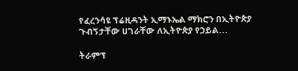የፈረንሳዩ ፕሬዚዳንት ኢማኑኤል ማክሮን በኢትዮጵያ ጉብኝታቸው ሀገራቸው ለኢትዮጵያ የኃይል...

ትራምፕ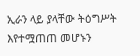ኢራን ላይ ያላቸው ትዕግሥት እየተሟጠጠ መሆኑን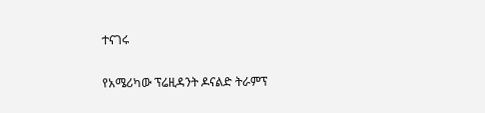ተናገሩ

የአሜሪካው ፕሬዚዳንት ዶናልድ ትራምፕ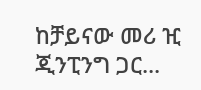ከቻይናው መሪ ዢ ጂንፒንግ ጋር...